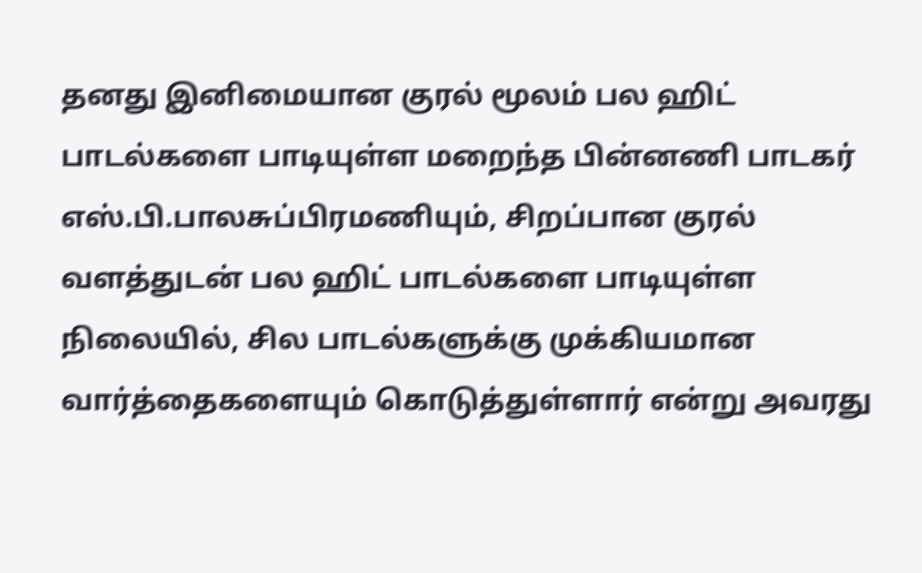தனது இனிமையான குரல் மூலம் பல ஹிட் பாடல்களை பாடியுள்ள மறைந்த பின்னணி பாடகர் எஸ்.பி.பாலசுப்பிரமணியும், சிறப்பான குரல் வளத்துடன் பல ஹிட் பாடல்களை பாடியுள்ள நிலையில், சில பாடல்களுக்கு முக்கியமான வார்த்தைகளையும் கொடுத்துள்ளார் என்று அவரது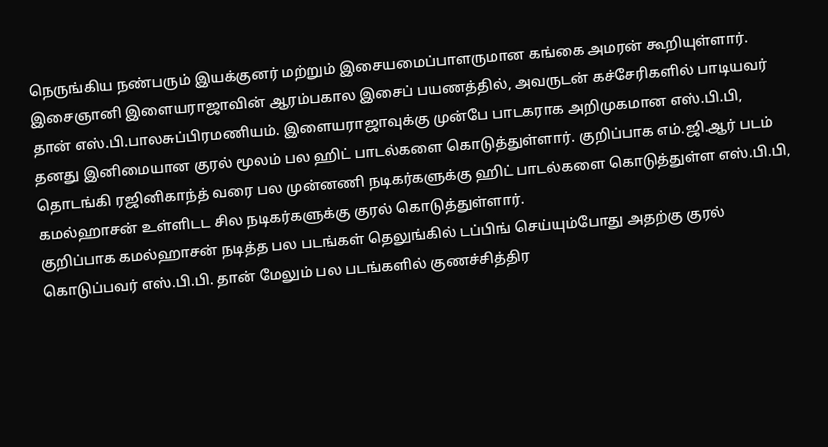நெருங்கிய நண்பரும் இயக்குனர் மற்றும் இசையமைப்பாளருமான கங்கை அமரன் கூறியுள்ளார்.
இசைஞானி இளையராஜாவின் ஆரம்பகால இசைப் பயணத்தில், அவருடன் கச்சேரிகளில் பாடியவர் தான் எஸ்.பி.பாலசுப்பிரமணியம். இளையராஜாவுக்கு முன்பே பாடகராக அறிமுகமான எஸ்.பி.பி, தனது இனிமையான குரல் மூலம் பல ஹிட் பாடல்களை கொடுத்துள்ளார். குறிப்பாக எம்.ஜி.ஆர் படம் தொடங்கி ரஜினிகாந்த் வரை பல முன்னணி நடிகர்களுக்கு ஹிட் பாடல்களை கொடுத்துள்ள எஸ்.பி.பி, கமல்ஹாசன் உள்ளிடட சில நடிகர்களுக்கு குரல் கொடுத்துள்ளார்.
குறிப்பாக கமல்ஹாசன் நடித்த பல படங்கள் தெலுங்கில் டப்பிங் செய்யும்போது அதற்கு குரல் கொடுப்பவர் எஸ்.பி.பி. தான் மேலும் பல படங்களில் குணச்சித்திர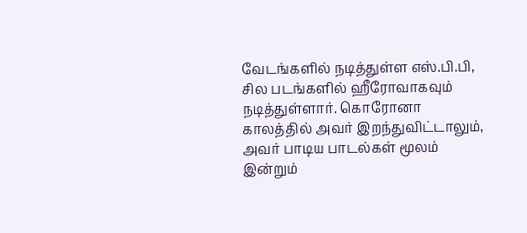வேடங்களில் நடித்துள்ள எஸ்.பி.பி, சில படங்களில் ஹீரோவாகவும் நடித்துள்ளார். கொரோனா காலத்தில் அவர் இறந்துவிட்டாலும், அவர் பாடிய பாடல்கள் மூலம் இன்றும்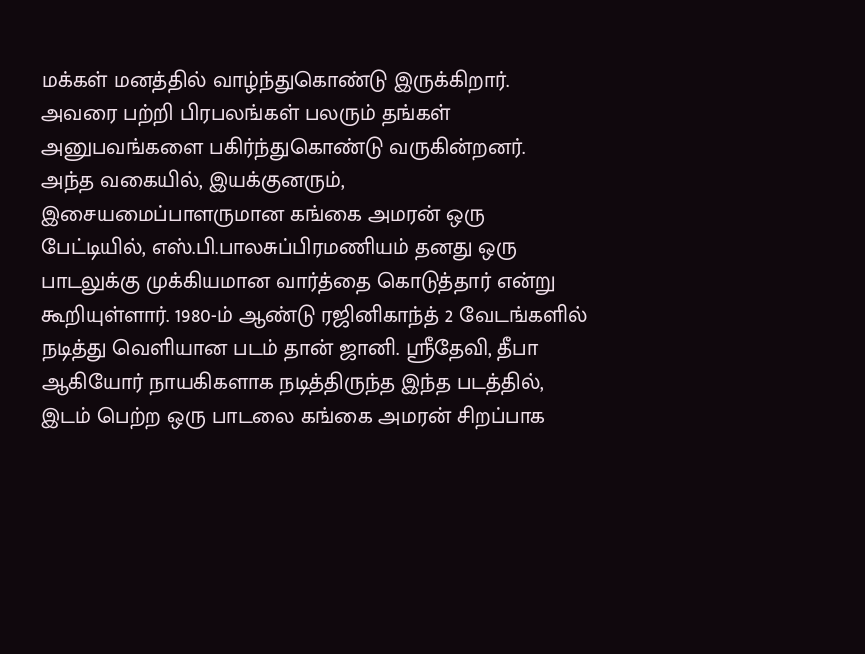மக்கள் மனத்தில் வாழ்ந்துகொண்டு இருக்கிறார். அவரை பற்றி பிரபலங்கள் பலரும் தங்கள் அனுபவங்களை பகிர்ந்துகொண்டு வருகின்றனர்.
அந்த வகையில், இயக்குனரும், இசையமைப்பாளருமான கங்கை அமரன் ஒரு பேட்டியில், எஸ்.பி.பாலசுப்பிரமணியம் தனது ஒரு பாடலுக்கு முக்கியமான வார்த்தை கொடுத்தார் என்று கூறியுள்ளார். 1980-ம் ஆண்டு ரஜினிகாந்த் 2 வேடங்களில் நடித்து வெளியான படம் தான் ஜானி. ஸ்ரீதேவி, தீபா ஆகியோர் நாயகிகளாக நடித்திருந்த இந்த படத்தில், இடம் பெற்ற ஒரு பாடலை கங்கை அமரன் சிறப்பாக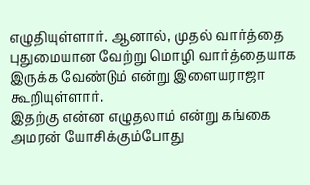எழுதியுள்ளார். ஆனால், முதல் வார்த்தை புதுமையான வேற்று மொழி வார்த்தையாக இருக்க வேண்டும் என்று இளையராஜா கூறியுள்ளார்.
இதற்கு என்ன எழுதலாம் என்று கங்கை அமரன் யோசிக்கும்போது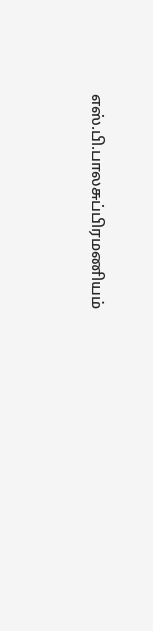எஸ்.பி.பாலசுப்பிரமணியம்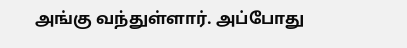அங்கு வந்துள்ளார். அப்போது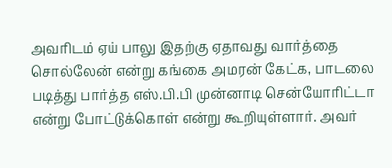அவரிடம் ஏய் பாலு இதற்கு ஏதாவது வார்த்தை சொல்லேன் என்று கங்கை அமரன் கேட்க, பாடலை படித்து பார்த்த எஸ்.பி.பி முன்னாடி சென்யோரிட்டா என்று போட்டுக்கொள் என்று கூறியுள்ளார். அவர்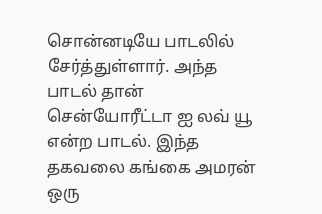சொன்னடியே பாடலில் சேர்த்துள்ளார். அந்த பாடல் தான் சென்யோரீட்டா ஐ லவ் யூ என்ற பாடல். இந்த தகவலை கங்கை அமரன் ஒரு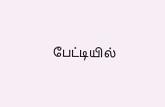பேட்டியில்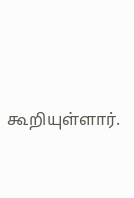கூறியுள்ளார்.